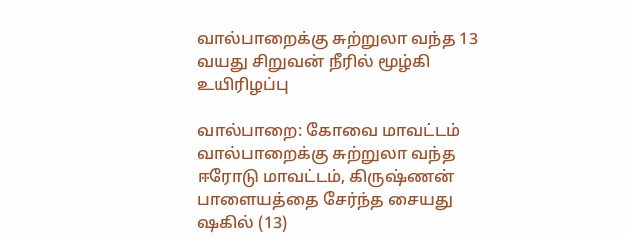வால்பாறைக்கு சுற்றுலா வந்த 13 வயது சிறுவன் நீரில் மூழ்கி உயிரிழப்பு

வால்பாறை: கோவை மாவட்டம் வால்பாறைக்கு சுற்றுலா வந்த ஈரோடு மாவட்டம், கிருஷ்ணன் பாளையத்தை சேர்ந்த சையது ஷகில் (13)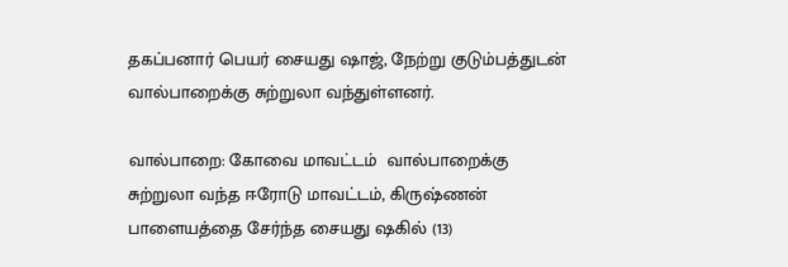தகப்பனார் பெயர் சையது ஷாஜ், நேற்று குடும்பத்துடன் வால்பாறைக்கு சுற்றுலா வந்துள்ளனர்.

வால்பாறை: கோவை மாவட்டம்  வால்பாறைக்கு சுற்றுலா வந்த ஈரோடு மாவட்டம், கிருஷ்ணன் பாளையத்தை சேர்ந்த சையது ஷகில் (13)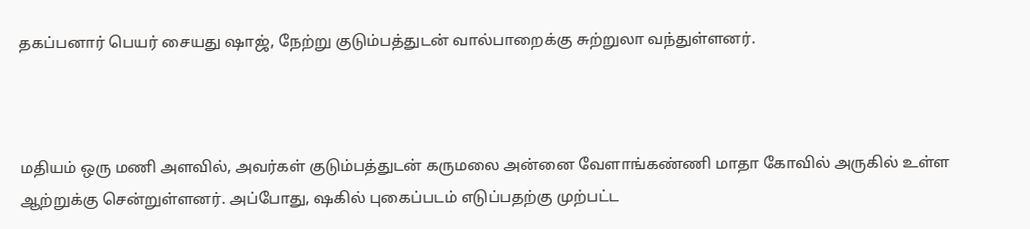தகப்பனார் பெயர் சையது ஷாஜ், நேற்று குடும்பத்துடன் வால்பாறைக்கு சுற்றுலா வந்துள்ளனர்.



மதியம் ஒரு மணி அளவில், அவர்கள் குடும்பத்துடன் கருமலை அன்னை வேளாங்கண்ணி மாதா கோவில் அருகில் உள்ள ஆற்றுக்கு சென்றுள்ளனர். அப்போது, ஷகில் புகைப்படம் எடுப்பதற்கு முற்பட்ட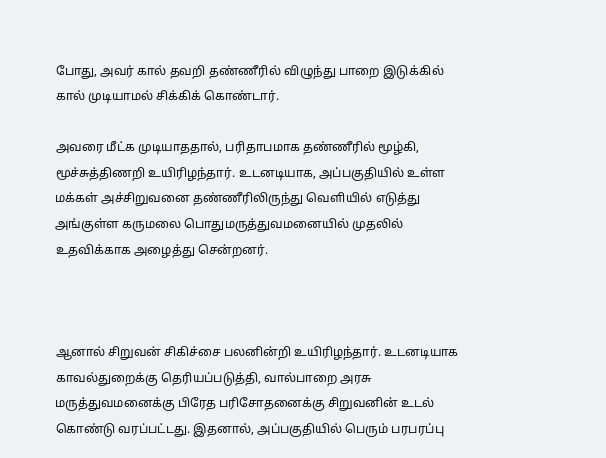போது, அவர் கால் தவறி தண்ணீரில் விழுந்து பாறை இடுக்கில் கால் முடியாமல் சிக்கிக் கொண்டார்.

அவரை மீட்க முடியாததால், பரிதாபமாக தண்ணீரில் மூழ்கி, மூச்சுத்திணறி உயிரிழந்தார். உடனடியாக, அப்பகுதியில் உள்ள மக்கள் அச்சிறுவனை தண்ணீரிலிருந்து வெளியில் எடுத்து அங்குள்ள கருமலை பொதுமருத்துவமனையில் முதலில் உதவிக்காக அழைத்து சென்றனர்.



ஆனால் சிறுவன் சிகிச்சை பலனின்றி உயிரிழந்தார். உடனடியாக காவல்துறைக்கு தெரியப்படுத்தி, வால்பாறை அரசு மருத்துவமனைக்கு பிரேத பரிசோதனைக்கு சிறுவனின் உடல் கொண்டு வரப்பட்டது. இதனால், அப்பகுதியில் பெரும் பரபரப்பு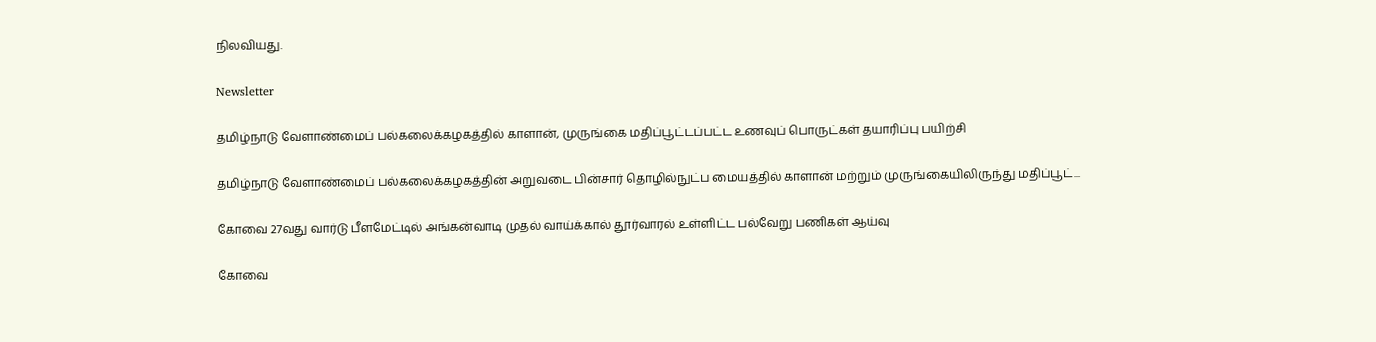நிலவியது.

Newsletter

தமிழ்நாடு வேளாண்மைப் பல்கலைக்கழகத்தில் காளான், முருங்கை மதிப்பூட்டப்பட்ட உணவுப் பொருட்கள் தயாரிப்பு பயிற்சி

தமிழ்நாடு வேளாண்மைப் பல்கலைக்கழகத்தின் அறுவடை பின்சார் தொழில்நுட்ப மையத்தில் காளான் மற்றும் முருங்கையிலிருந்து மதிப்பூட்...

கோவை 27வது வார்டு பீளமேட்டில் அங்கன்வாடி முதல் வாய்க்கால் தூர்வாரல் உள்ளிட்ட பல்வேறு பணிகள் ஆய்வு

கோவை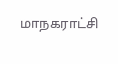மாநகராட்சி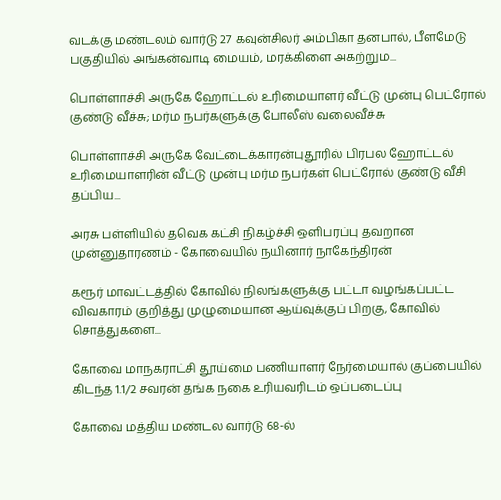வடக்கு மண்டலம் வார்டு 27 கவுன்சிலர் அம்பிகா தனபால், பீளமேடு பகுதியில் அங்கன்வாடி மையம், மரக்கிளை அகற்றும...

பொள்ளாச்சி அருகே ஹோட்டல் உரிமையாளர் வீட்டு முன்பு பெட்ரோல் குண்டு வீச்சு; மர்ம நபர்களுக்கு போலீஸ் வலைவீச்சு

பொள்ளாச்சி அருகே வேட்டைக்காரன்புதூரில் பிரபல ஹோட்டல் உரிமையாளரின் வீட்டு முன்பு மர்ம நபர்கள் பெட்ரோல் குண்டு வீசி தப்பிய...

அரசு பள்ளியில் தவெக கட்சி நிகழ்ச்சி ஒளிபரப்பு தவறான முன்னுதாரணம் - கோவையில் நயினார் நாகேந்திரன்

கரூர் மாவட்டத்தில் கோவில் நிலங்களுக்கு பட்டா வழங்கப்பட்ட விவகாரம் குறித்து முழுமையான ஆய்வுக்குப் பிறகு, கோவில் சொத்துகளை...

கோவை மாநகராட்சி தூய்மை பணியாளர் நேர்மையால் குப்பையில் கிடந்த 1.1/2 சவரன் தங்க நகை உரியவரிடம் ஒப்படைப்பு

கோவை மத்திய மண்டல வார்டு 68-ல்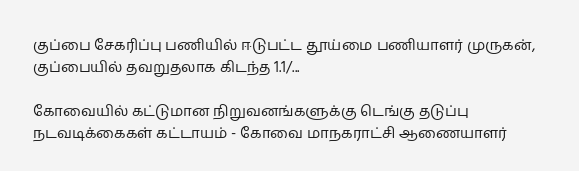குப்பை சேகரிப்பு பணியில் ஈடுபட்ட தூய்மை பணியாளர் முருகன், குப்பையில் தவறுதலாக கிடந்த 1.1/...

கோவையில் கட்டுமான நிறுவனங்களுக்கு டெங்கு தடுப்பு நடவடிக்கைகள் கட்டாயம் - கோவை மாநகராட்சி ஆணையாளர்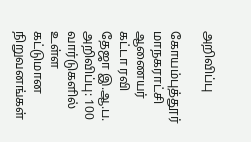அறிவிப்பு

கோயம்புத்தூர் மாநகராட்சி ஆணையர் கட்டா ரவி தேஜா இ.ஆ.ப. அறிவிப்பு: 100 வார்டுகளில் உள்ள கட்டுமான நிறுவனங்கள்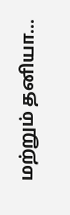மற்றும் தனியா...